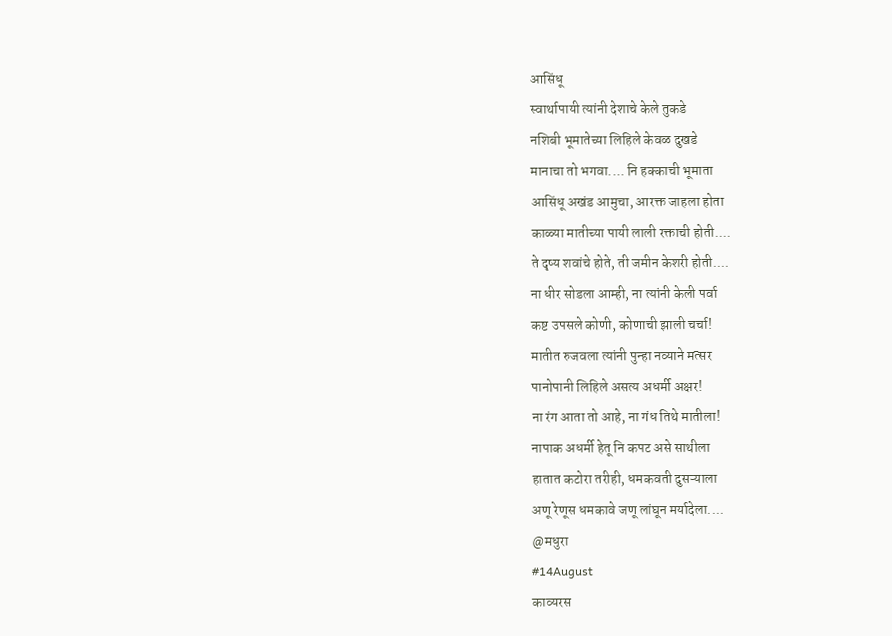आसिंधू
स्वार्थापायी त्यांनी देशाचे केले तुकडे
नशिबी भूमातेच्या लिहिले केवळ दुखडे
मानाचा तो भगवा.... नि हक्काची भूमाता
आसिंधू अखंड आमुचा, आरक्त जाहला होता
काळ्या मातीच्या पायी लाली रक्ताची होती....
ते दृष्य शवांचे होते, ती जमीन केशरी होती....
ना धीर सोडला आम्ही, ना त्यांनी केली पर्वा
कष्ट उपसले कोणी, कोणाची झाली चर्चा!
मातीत रुजवला त्यांनी पुन्हा नव्याने मत्सर
पानोपानी लिहिले असत्य अधर्मी अक्षर!
ना रंग आता तो आहे, ना गंध तिथे मातीला!
नापाक अधर्मी हेतू नि कपट असे साथीला
हातात कटोरा तरीही, धमकवती दुसऱ्याला
अणू रेणूस धमकावे जणू लांघून मर्यादेला....
@मधुरा
#14August
काव्यरस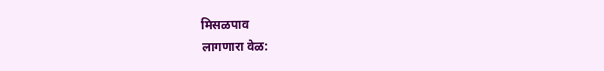मिसळपाव
लागणारा वेळ: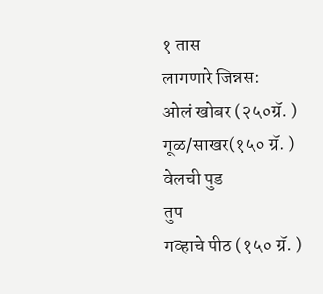१ तास
लागणारे जिन्नस:
ओलं खोबर (२५०ग्रॅ. )
गूळ/साखर(१५० ग्रॅ. )
वेलची पुड
तुप
गव्हाचे पीठ (१५० ग्रॅ. )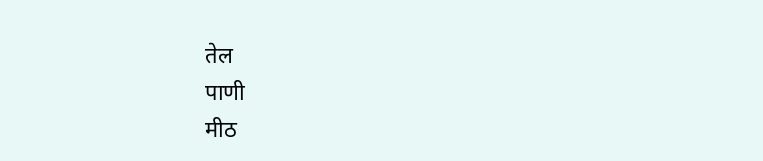तेल
पाणी
मीठ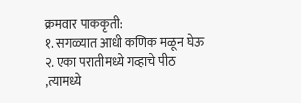क्रमवार पाककृती:
१. सगळ्यात आधी कणिक मळून घेऊ
२. एका परातीमध्ये गव्हाचे पीठ ,त्यामध्ये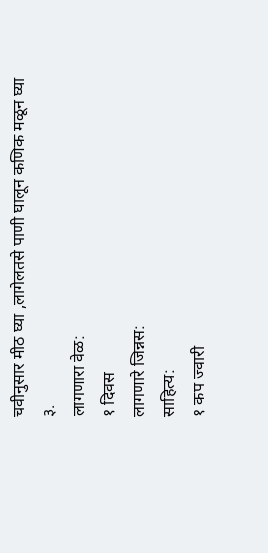चवीनुसार मीठ घ्या ,लागेलतसे पाणी घालून कणिक मळून घ्या
३.
लागणारा वेळ:
१ दिवस
लागणारे जिन्नस:
साहित्य:
१ कप ज्वारी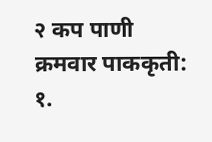२ कप पाणी
क्रमवार पाककृती:
१.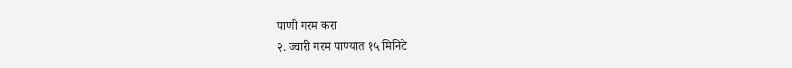पाणी गरम करा
२. ज्वारी गरम पाण्यात १५ मिनिटे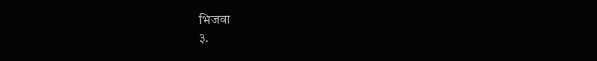भिजवा
३.